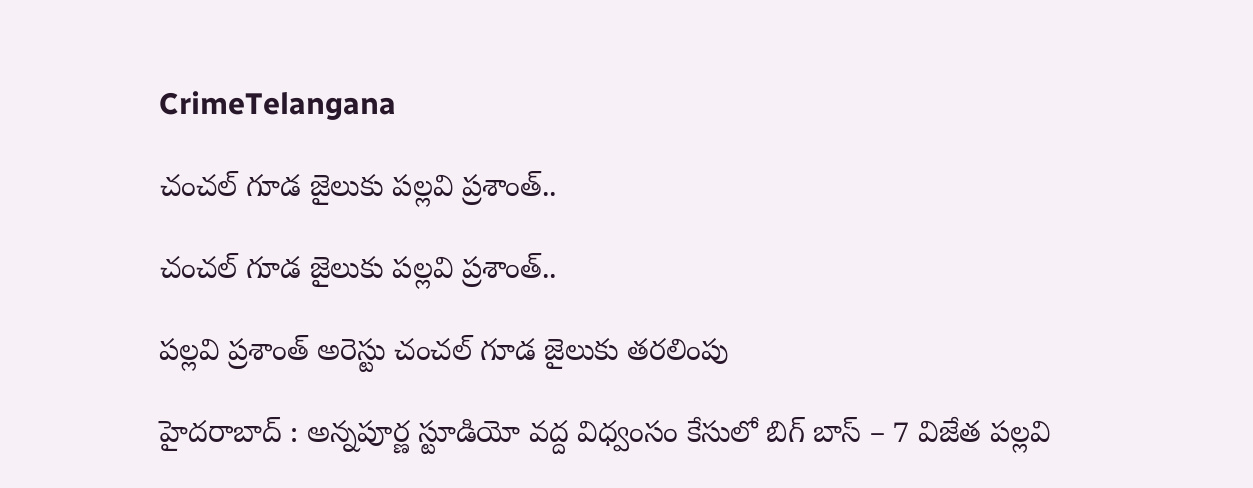CrimeTelangana

చంచల్ గూడ జైలుకు పల్లవి ప్రశాంత్..

చంచల్ గూడ జైలుకు పల్లవి ప్రశాంత్..

పల్లవి ప్రశాంత్ అరెస్టు చంచల్ గూడ జైలుకు తరలింపు

హైదరాబాద్ : అన్నపూర్ణ స్టూడియో వద్ద విధ్వంసం కేసులో బిగ్ బాస్ – 7 విజేత పల్లవి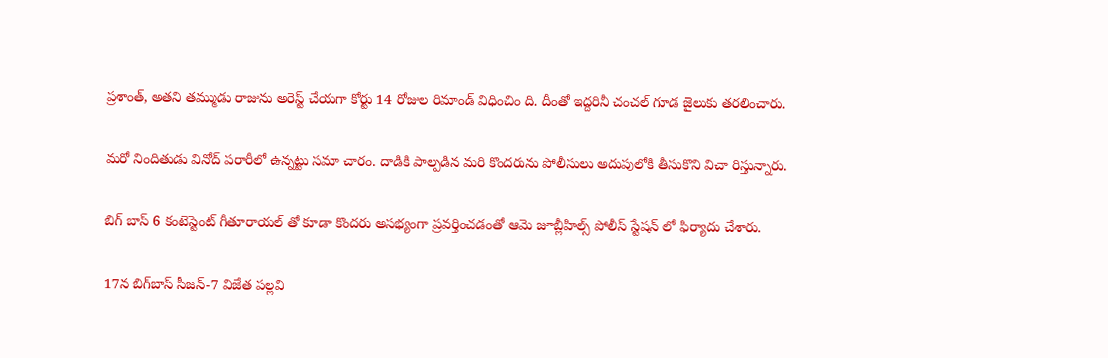ప్రశాంత్‌, అతని తమ్ముడు రాజును అరెస్ట్ చేయగా కోర్టు 14 రోజుల రిమాండ్ విధించిం ది. దీంతో ఇద్దరినీ చంచల్ గూడ జైలుకు తరలించారు.

మరో నిందితుడు వినోద్ పరారీలో ఉన్నట్టు సమా చారం. దాడికి పాల్పడిన మరి కొందరును పోలీసులు అదుపులోకి తీసుకొని విచా రిస్తున్నారు.

బిగ్ బాస్ 6 కంటెస్టెంట్ గీతూరాయల్ తో కూడా కొందరు అసభ్యంగా ప్రవర్తించడంతో ఆమె జూబ్లీహిల్స్ పోలీస్ స్టేషన్ లో ఫిర్యాదు చేశారు.

17న బిగ్‌బాస్ సీజన్-7 విజేత పల్లవి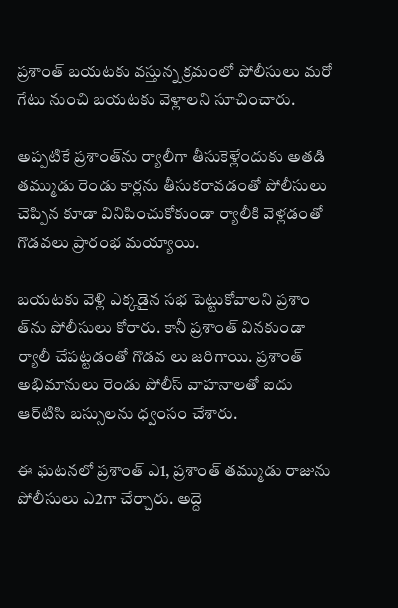ప్రశాంత్ బయటకు వస్తున్న క్రమంలో పోలీసులు మరో గేటు నుంచి బయటకు వెళ్లాలని సూచించారు.

అప్పటికే ప్రశాంత్‌ను ర్యాలీగా తీసుకెళ్లేందుకు అతడి తమ్ముడు రెండు కార్లను తీసుకరావడంతో పోలీసులు చెప్పిన కూడా వినిపించుకోకుండా ర్యాలీకి వెళ్లడంతో గొడవలు ప్రారంభ మయ్యాయి.

బయటకు వెళ్లి ఎక్కడైన సభ పెట్టుకోవాలని ప్రశాం త్‌ను పోలీసులు కోరారు. కానీ ప్రశాంత్ వినకుండా ర్యాలీ చేపట్టడంతో గొడవ లు జరిగాయి. ప్రశాంత్ అభిమానులు రెండు పోలీస్ వాహనాలతో ఐదు ఆర్‌టిసి బస్సులను ధ్వంసం చేశారు.

ఈ ఘటనలో ప్రశాంత్ ఎ1, ప్రశాంత్ తమ్ముడు రాజును పోలీసులు ఎ2గా చేర్చారు. అద్దె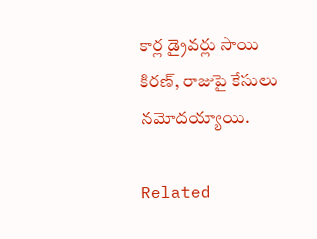కార్ల డ్రైవర్లు సాయి కిరణ్, రాజుపై కేసులు నమోదయ్యాయి.

Related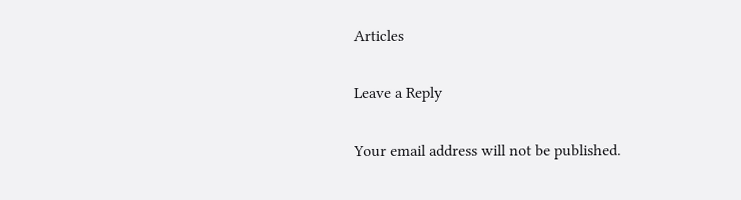Articles

Leave a Reply

Your email address will not be published.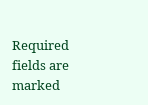Required fields are marked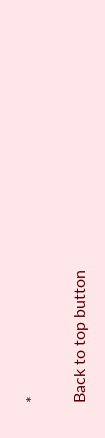*

Back to top button